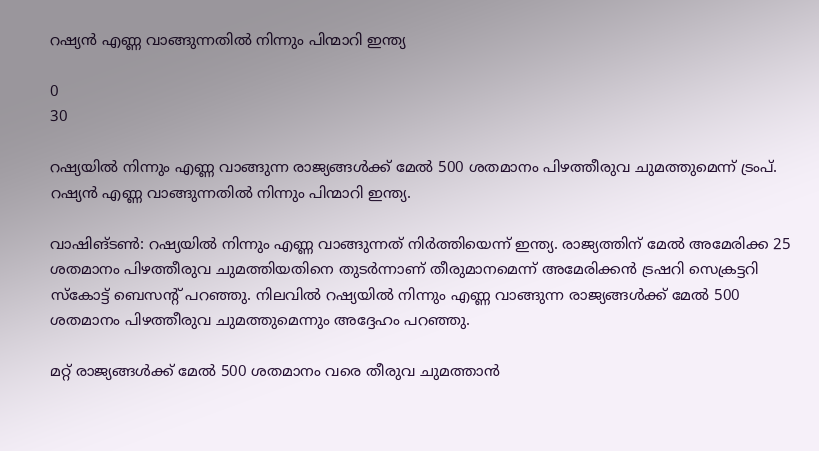റഷ്യന്‍ എണ്ണ വാങ്ങുന്നതില്‍ നിന്നും പിന്മാറി ഇന്ത്യ

0
30

റഷ്യയില്‍ നിന്നും എണ്ണ വാങ്ങുന്ന രാജ്യങ്ങള്‍ക്ക് മേല്‍ 500 ശതമാനം പിഴത്തീരുവ ചുമത്തുമെന്ന് ട്രംപ്. റഷ്യന്‍ എണ്ണ വാങ്ങുന്നതില്‍ നിന്നും പിന്മാറി ഇന്ത്യ.

വാഷിങ്‌ടണ്‍: റഷ്യയില്‍ നിന്നും എണ്ണ വാങ്ങുന്നത് നിര്‍ത്തിയെന്ന് ഇന്ത്യ. രാജ്യത്തിന് മേല്‍ അമേരിക്ക 25 ശതമാനം പിഴത്തീരുവ ചുമത്തിയതിനെ തുടര്‍ന്നാണ് തീരുമാനമെന്ന് അമേരിക്കന്‍ ട്രഷറി സെക്രട്ടറി സ്‌കോട്ട് ബെസന്‍റ് പറഞ്ഞു. നിലവില്‍ റഷ്യയില്‍ നിന്നും എണ്ണ വാങ്ങുന്ന രാജ്യങ്ങള്‍ക്ക് മേല്‍ 500 ശതമാനം പിഴത്തീരുവ ചുമത്തുമെന്നും അദ്ദേഹം പറഞ്ഞു.

മറ്റ് രാജ്യങ്ങള്‍ക്ക് മേല്‍ 500 ശതമാനം വരെ തീരുവ ചുമത്താന്‍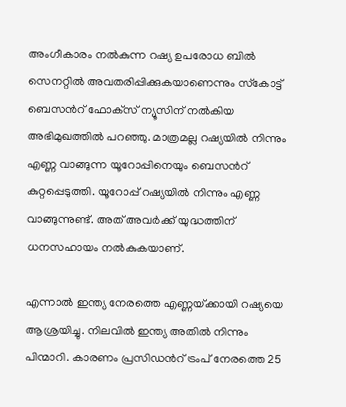അംഗീകാരം നല്‍കുന്ന റഷ്യ ഉപരോധ ബില്‍ സെനറ്റില്‍ അവതരിപ്പിക്കുകയാണെന്നും സ്‌കോട്ട് ബെസന്‍റ് ഫോക്‌സ്‌ ന്യൂസിന് നല്‍കിയ അഭിമുഖത്തില്‍ പറഞ്ഞു. മാത്രമല്ല റഷ്യയില്‍ നിന്നും എണ്ണ വാങ്ങുന്ന യൂറോപ്പിനെയും ബെസന്‍റ് കുറ്റപ്പെടുത്തി. യൂറോപ്പ് റഷ്യയില്‍ നിന്നും എണ്ണ വാങ്ങുന്നുണ്ട്. അത് അവര്‍ക്ക് യുദ്ധത്തിന് ധനസഹായം നല്‍കുകയാണ്.

എന്നാല്‍ ഇന്ത്യ നേരത്തെ എണ്ണയ്‌ക്കായി റഷ്യയെ ആശ്രയിച്ചു. നിലവില്‍ ഇന്ത്യ അതില്‍ നിന്നും പിന്മാറി. കാരണം പ്രസിഡന്‍റ് ട്രംപ് നേരത്തെ 25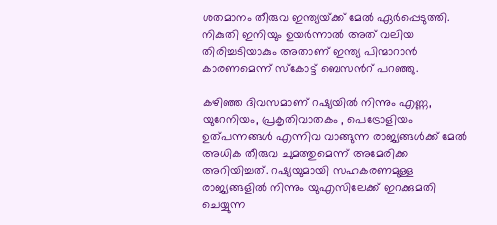ശതമാനം തീരുവ ഇന്ത്യയ്‌ക്ക് മേല്‍ ഏര്‍പ്പെടുത്തി. നികുതി ഇനിയും ഉയര്‍ന്നാല്‍ അത് വലിയ തിരിച്ചടിയാകും അതാണ് ഇന്ത്യ പിന്മാറാന്‍ കാരണമെന്ന് സ്‌കോട്ട് ബെസന്‍റ് പറഞ്ഞു.

കഴിഞ്ഞ ദിവസമാണ് റഷ്യയില്‍ നിന്നും എണ്ണ, യുറേനിയം, പ്രകൃതിവാതകം , പെട്രോളിയം ഉത്‌പന്നങ്ങള്‍ എന്നിവ വാങ്ങുന്ന രാജ്യങ്ങള്‍ക്ക് മേല്‍ അധിക തീരുവ ചുമത്തുമെന്ന് അമേരിക്ക അറിയിച്ചത്. റഷ്യയുമായി സഹകരണമുള്ള രാജ്യങ്ങളില്‍ നിന്നും യുഎസിലേക്ക് ഇറക്കുമതി ചെയ്യുന്ന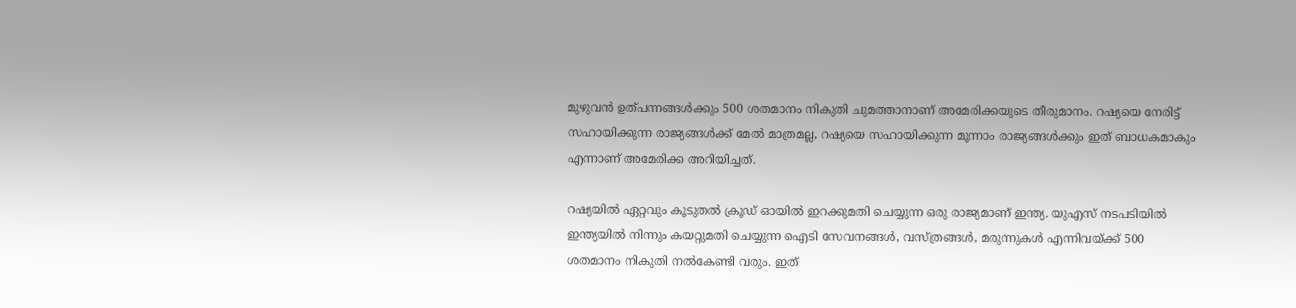മുഴുവന്‍ ഉത്‌പന്നങ്ങള്‍ക്കും 500 ശതമാനം നികുതി ചുമത്താനാണ് അമേരിക്കയുടെ തീരുമാനം. റഷ്യയെ നേരിട്ട് സഹായിക്കുന്ന രാജ്യങ്ങള്‍ക്ക് മേല്‍ മാത്രമല്ല, റഷ്യയെ സഹായിക്കുന്ന മൂന്നാം രാജ്യങ്ങള്‍ക്കും ഇത് ബാധകമാകും എന്നാണ് അമേരിക്ക അറിയിച്ചത്.

റഷ്യയില്‍ ഏറ്റവും കൂടുതല്‍ ക്രൂഡ് ഓയില്‍ ഇറക്കുമതി ചെയ്യുന്ന ഒരു രാജ്യമാണ് ഇന്ത്യ. യുഎസ്‌ നടപടിയില്‍ ഇന്ത്യയില്‍ നിന്നും കയറ്റുമതി ചെയ്യുന്ന ഐടി സേവനങ്ങള്‍, വസ്‌ത്രങ്ങള്‍, മരുന്നുകള്‍ എന്നിവയ്‌ക്ക് 500 ശതമാനം നികുതി നല്‍കേണ്ടി വരും. ഇത്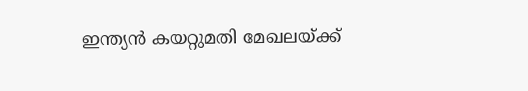ഇന്ത്യന്‍ കയറ്റുമതി മേഖലയ്‌ക്ക്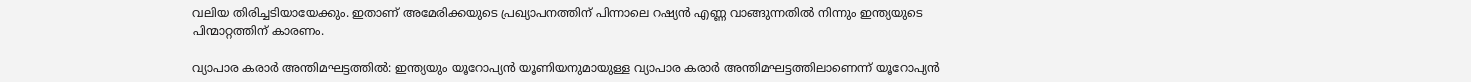വലിയ തിരിച്ചടിയായേക്കും. ഇതാണ് അമേരിക്കയുടെ പ്രഖ്യാപനത്തിന് പിന്നാലെ റഷ്യന്‍ എണ്ണ വാങ്ങുന്നതില്‍ നിന്നും ഇന്ത്യയുടെ പിന്മാറ്റത്തിന് കാരണം.

വ്യാപാര കരാര്‍ അന്തിമഘട്ടത്തില്‍: ഇന്ത്യയും യൂറോപ്യന്‍ യൂണിയനുമായുള്ള വ്യാപാര കരാര്‍ അന്തിമഘട്ടത്തിലാണെന്ന് യൂറോപ്യന്‍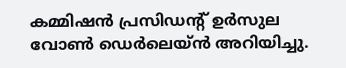കമ്മിഷന്‍ പ്രസിഡന്‍റ് ഉര്‍സുല വോണ്‍ ഡെര്‍ലെയ്‌ന്‍ അറിയിച്ചു.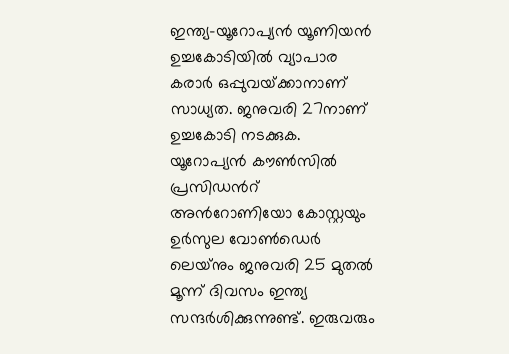ഇന്ത്യ-യൂറോപ്യന്‍ യൂണിയന്‍ ഉച്ചകോടിയില്‍ വ്യാപാര കരാര്‍ ഒപ്പുവയ്‌ക്കാനാണ് സാധ്യത. ജനുവരി 27നാണ് ഉച്ചകോടി നടക്കുക. യൂറോപ്യന്‍ കൗണ്‍സില്‍ പ്രസിഡന്‍റ് അന്‍റോണിയോ കോസ്റ്റയും ഉര്‍സുല വോണ്‍ഡെര്‍ ലെയ്‌നും ജനുവരി 25 മുതല്‍ മൂന്ന് ദിവസം ഇന്ത്യ സന്ദര്‍ശിക്കുന്നുണ്ട്. ഇരുവരും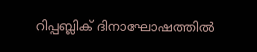റിപ്പബ്ലിക്‌ ദിനാഘോഷത്തില്‍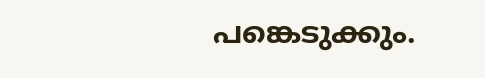പങ്കെടുക്കും.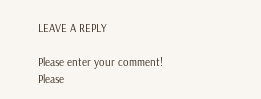LEAVE A REPLY

Please enter your comment!
Please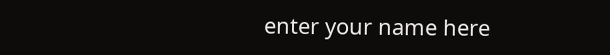enter your name here